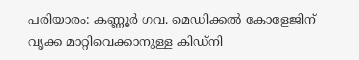പരിയാരം: കണ്ണൂർ ഗവ. മെഡിക്കൽ കോളേജിന് വൃക്ക മാറ്റിവെക്കാനുള്ള കിഡ്നി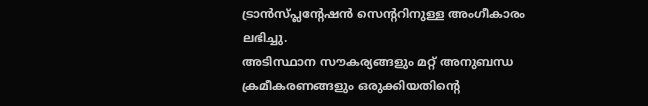ട്രാൻസ്പ്ലന്റേഷൻ സെന്ററിനുള്ള അംഗീകാരം ലഭിച്ചു.
അടിസ്ഥാന സൗകര്യങ്ങളും മറ്റ് അനുബന്ധ ക്രമീകരണങ്ങളും ഒരുക്കിയതിന്റെ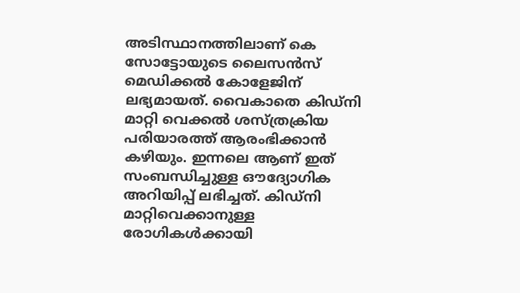അടിസ്ഥാനത്തിലാണ് കെ സോട്ടോയുടെ ലൈസൻസ് മെഡിക്കൽ കോളേജിന് ലഭ്യമായത്. വൈകാതെ കിഡ്നി മാറ്റി വെക്കൽ ശസ്ത്രക്രിയ പരിയാരത്ത് ആരംഭിക്കാൻ കഴിയും. ഇന്നലെ ആണ് ഇത് സംബന്ധിച്ചുള്ള ഔദ്യോഗിക അറിയിപ്പ് ലഭിച്ചത്. കിഡ്നി മാറ്റിവെക്കാനുള്ള രോഗികൾക്കായി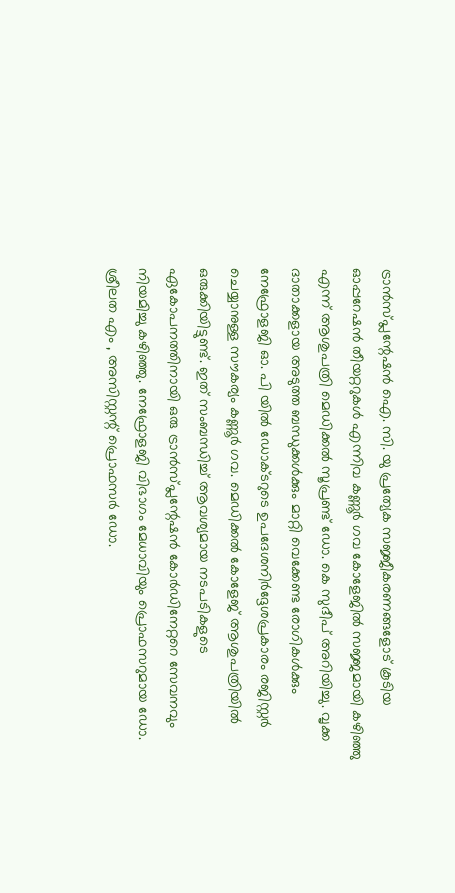ട്രാൻസ്പ്ലന്റേഷൻ ഐ. സി. യു പ്രത്യേക സജ്ജീകരണങ്ങളോട് കൂടിയ ഓപ്പറേഷൻ തീയറ്ററുകൾ എന്നിവ കണ്ണൂർ ഗവ കോളേജിൽ സജ്ജമായി കഴിഞ്ഞു എന്ന് ആശുപത്രി മെഡിക്കൽ സൂപ്രണ്ട് ഡോ. കെ സുദീപ് അറിയിച്ചു. വൃക്ക ദാതാക്കളായ അടുത്ത ബന്ധുക്കൾക്കും മാറ്റി വെക്കേണ്ട രോഗികൾക്കും നേഫ്രോളജി ഓ. പി യിൽ ഡോക്ടറുടെ ഉപദേശനിർദ്ദേശപ്രകാരം രജിസ്റ്റർ ചെയ്യാനുള്ള സൗകര്യം കണ്ണൂർ ഗവ. മെഡിക്കൽ കോളേജ് ആശുപത്രിയിൽ ഒരുക്കിയിട്ടുണ്ട്. ഇത് സംബന്ധിച്ച് ആവശ്യമായ നടപടികളുടെ ഏകോപനത്തിനായി ഒരു ട്രാൻസ്പ്ലന്റേഷൻ കോർഡിനേറ്ററെ സേവനവും നിയമിച്ചു കഴിഞ്ഞു. നേഫ്രോളജി വിഭാഗം മേധാവിയും പ്രൊഫസറുമായ ഡോ. ശ്രീലത എം , അസിസ്റ്റന്റ് പ്രൊഫസർ ഡോ.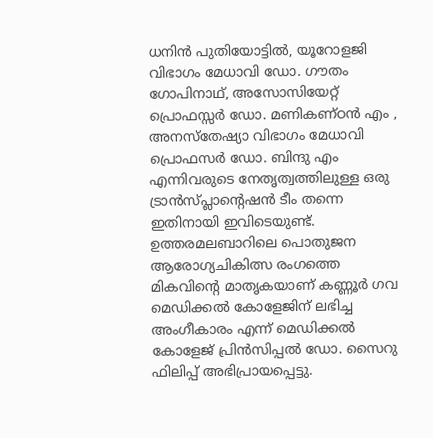ധനിൻ പുതിയോട്ടിൽ, യൂറോളജി വിഭാഗം മേധാവി ഡോ. ഗൗതം ഗോപിനാഥ്, അസോസിയേറ്റ് പ്രൊഫസ്സർ ഡോ. മണികണ്ഠൻ എം , അനസ്തേഷ്യാ വിഭാഗം മേധാവി പ്രൊഫസർ ഡോ. ബിന്ദു എം എന്നിവരുടെ നേതൃത്വത്തിലുള്ള ഒരു ട്രാൻസ്പ്ലാന്റെഷൻ ടീം തന്നെ ഇതിനായി ഇവിടെയുണ്ട്. ഉത്തരമലബാറിലെ പൊതുജന ആരോഗ്യചികിത്സ രംഗത്തെ മികവിന്റെ മാതൃകയാണ് കണ്ണൂർ ഗവ മെഡിക്കൽ കോളേജിന് ലഭിച്ച അംഗീകാരം എന്ന് മെഡിക്കൽ കോളേജ് പ്രിൻസിപ്പൽ ഡോ. സൈറു ഫിലിപ്പ് അഭിപ്രായപ്പെട്ടു.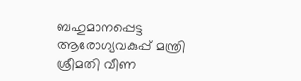ബഹുമാനപ്പെട്ട ആരോഗ്യവകുപ്പ് മന്ത്രി ശ്രീമതി വീണ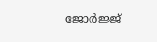ജോർജ്ജ്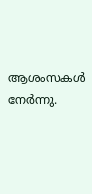ആശംസകൾ നേർന്നു.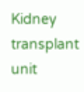Kidney transplant unit